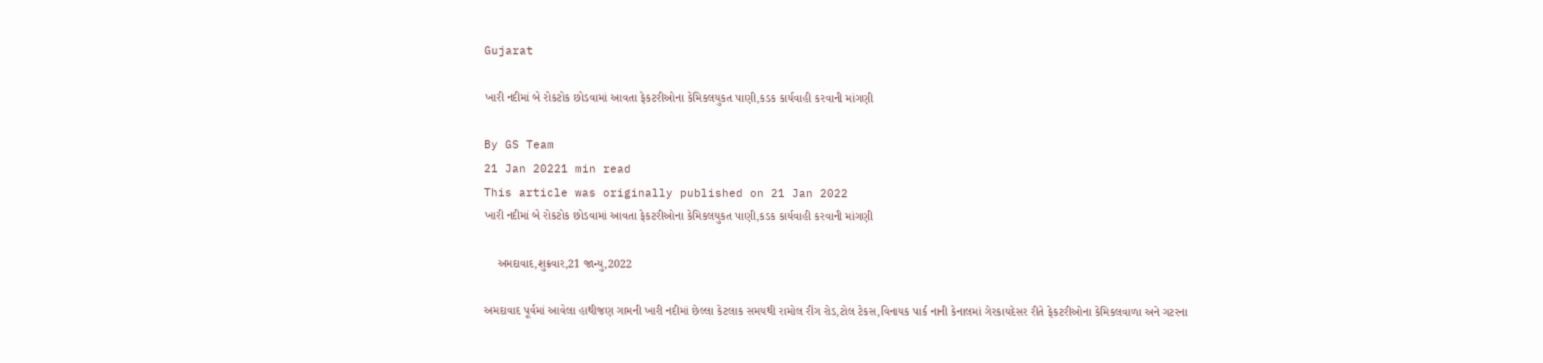Gujarat

ખારી નદીમાં બે રોકટોક છોડવામાં આવતા ફેકટરીઓના કેમિકલયુકત પાણી,કડક કાર્યવાહી કરવાની માંગણી

By GS Team
21 Jan 20221 min read
This article was originally published on 21 Jan 2022
ખારી નદીમાં બે રોકટોક છોડવામાં આવતા ફેકટરીઓના કેમિકલયુકત પાણી,કડક કાર્યવાહી કરવાની માંગણી

    અમદાવાદ,શુક્રવાર,21 જાન્યુ,2022

અમદાવાદ પૂર્વમાં આવેલા હાથીજણ ગામની ખારી નદીમાં છેલ્લા કેટલાક સમયથી રામોલ રીંગ રોડ,ટોલ ટેકસ,વિનાયક પાર્ક નાની કેનાલમાં ગેરકાયદેસર રીતે ફેકટરીઓના કેમિકલવાળા અને ગટરના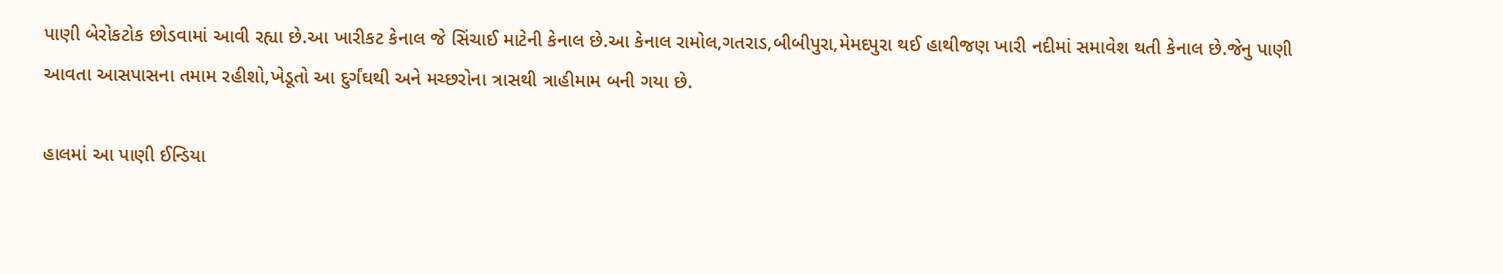પાણી બેરોકટોક છોડવામાં આવી રહ્યા છે.આ ખારીકટ કેનાલ જે સિંચાઈ માટેની કેનાલ છે.આ કેનાલ રામોલ,ગતરાડ,બીબીપુરા,મેમદપુરા થઈ હાથીજણ ખારી નદીમાં સમાવેશ થતી કેનાલ છે.જેનુ પાણી આવતા આસપાસના તમામ રહીશો,ખેડૂતો આ દુર્ગંઘથી અને મચ્છરોના ત્રાસથી ત્રાહીમામ બની ગયા છે.

હાલમાં આ પાણી ઈન્ડિયા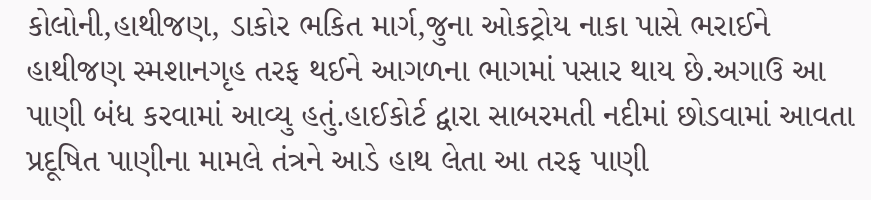કોલોની,હાથીજણ, ડાકોર ભકિત માર્ગ,જુના ઓકટ્રોય નાકા પાસે ભરાઈને હાથીજણ સ્મશાનગૃહ તરફ થઈને આગળના ભાગમાં પસાર થાય છે.અગાઉ આ પાણી બંધ કરવામાં આવ્યુ હતું.હાઈકોર્ટ દ્વારા સાબરમતી નદીમાં છોડવામાં આવતા પ્રદૂષિત પાણીના મામલે તંત્રને આડે હાથ લેતા આ તરફ પાણી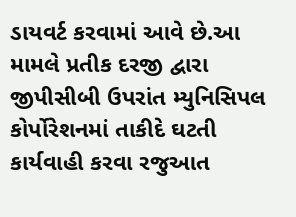ડાયવર્ટ કરવામાં આવે છે.આ મામલે પ્રતીક દરજી દ્વારા જીપીસીબી ઉપરાંત મ્યુનિસિપલ કોર્પોરેશનમાં તાકીદે ઘટતી કાર્યવાહી કરવા રજુઆત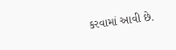કરવામાં આવી છે.